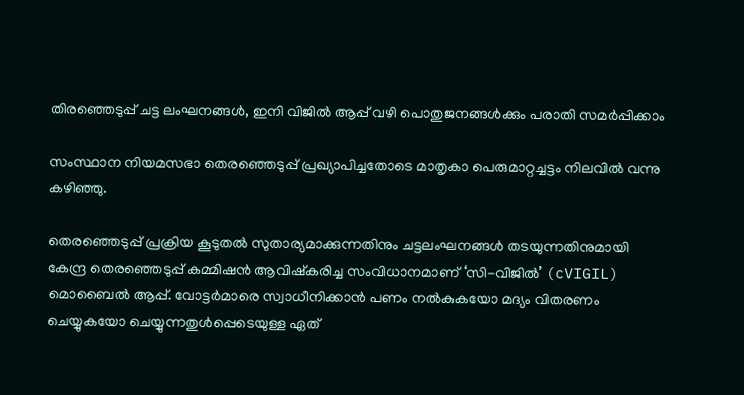തിരഞ്ഞെടുപ്പ് ചട്ട ലംഘനങ്ങൾ, ഇനി വിജിൽ ആപ്പ് വഴി പൊതുജനങ്ങൾക്കും പരാതി സമർപ്പിക്കാം

സംസ്ഥാന നിയമസഭാ തെരഞ്ഞെടുപ്പ് പ്രഖ്യാപിച്ചതോടെ മാതൃകാ പെരുമാറ്റച്ചട്ടം നിലവില്‍ വന്നു കഴിഞ്ഞു.

തെരഞ്ഞെടുപ്പ് പ്രക്രിയ കൂടുതല്‍ സുതാര്യമാക്കുന്നതിനും ചട്ടലംഘനങ്ങള്‍ തടയുന്നതിനുമായി കേന്ദ്ര തെരഞ്ഞെടുപ്പ് കമ്മിഷൻ ആവിഷ്കരിച്ച സംവിധാനമാണ് ‘സി-വിജില്‍’ (cVIGIL) മൊബൈല്‍ ആപ്പ്. വോട്ടർമാരെ സ്വാധീനിക്കാൻ പണം നല്‍കുകയോ മദ്യം വിതരണം ചെയ്യുകയോ ചെയ്യുന്നതുള്‍പ്പെടെയുള്ള ഏത്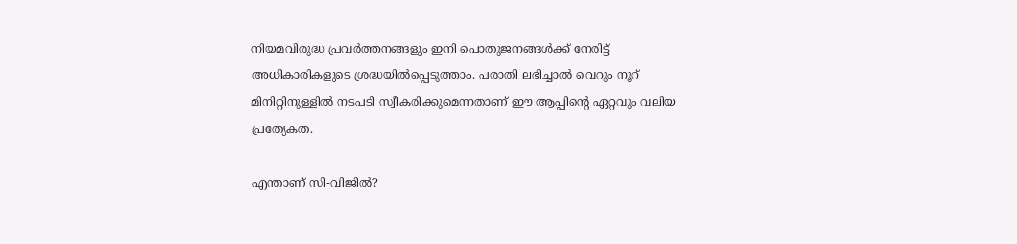നിയമവിരുദ്ധ പ്രവർത്തനങ്ങളും ഇനി പൊതുജനങ്ങള്‍ക്ക് നേരിട്ട് അധികാരികളുടെ ശ്രദ്ധയില്‍പ്പെടുത്താം. പരാതി ലഭിച്ചാല്‍ വെറും നൂറ് മിനിറ്റിനുള്ളില്‍ നടപടി സ്വീകരിക്കുമെന്നതാണ് ഈ ആപ്പിന്റെ ഏറ്റവും വലിയ പ്രത്യേകത.

എന്താണ് സി-വിജില്‍?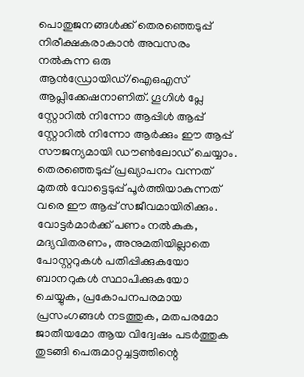പൊതുജനങ്ങള്‍ക്ക് തെരഞ്ഞെടുപ്പ് നിരീക്ഷകരാകാൻ അവസരം നല്‍കുന്ന ഒരു ആൻഡ്രോയിഡ്/ഐഒഎസ് ആപ്ലിക്കേഷനാണിത്. ഗൂഗിള്‍ പ്ലേ സ്റ്റോറില്‍ നിന്നോ ആപ്പിള്‍ ആപ്പ് സ്റ്റോറില്‍ നിന്നോ ആർക്കും ഈ ആപ്പ് സൗജന്യമായി ഡൗണ്‍ലോഡ് ചെയ്യാം. തെരഞ്ഞെടുപ്പ് പ്രഖ്യാപനം വന്നത് മുതല്‍ വോട്ടെടുപ്പ് പൂർത്തിയാകുന്നത് വരെ ഈ ആപ്പ് സജീവമായിരിക്കും. വോട്ടർമാർക്ക് പണം നല്‍കുക, മദ്യവിതരണം, അനുമതിയില്ലാതെ പോസ്റ്ററുകള്‍ പതിപ്പിക്കുകയോ ബാനറുകള്‍ സ്ഥാപിക്കുകയോ ചെയ്യുക, പ്രകോപനപരമായ പ്രസംഗങ്ങള്‍ നടത്തുക, മതപരമോ ജാതീയമോ ആയ വിദ്വേഷം പടർത്തുക തുടങ്ങി പെരുമാറ്റച്ചട്ടത്തിന്റെ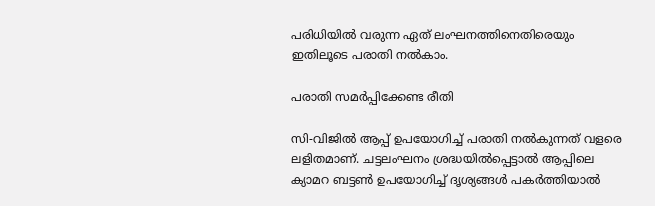പരിധിയില്‍ വരുന്ന ഏത് ലംഘനത്തിനെതിരെയും ഇതിലൂടെ പരാതി നല്‍കാം.

പരാതി സമർപ്പിക്കേണ്ട രീതി

സി-വിജില്‍ ആപ്പ് ഉപയോഗിച്ച്‌ പരാതി നല്‍കുന്നത് വളരെ ലളിതമാണ്. ചട്ടലംഘനം ശ്രദ്ധയില്‍പ്പെട്ടാല്‍ ആപ്പിലെ ക്യാമറ ബട്ടണ്‍ ഉപയോഗിച്ച്‌ ദൃശ്യങ്ങള്‍ പകർത്തിയാല്‍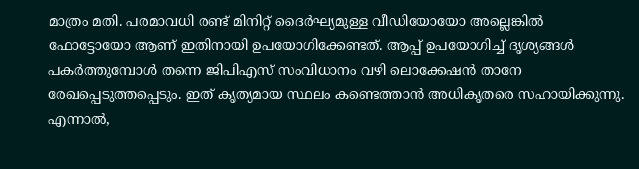മാത്രം മതി. പരമാവധി രണ്ട് മിനിറ്റ് ദൈർഘ്യമുള്ള വീഡിയോയോ അല്ലെങ്കില്‍ ഫോട്ടോയോ ആണ് ഇതിനായി ഉപയോഗിക്കേണ്ടത്. ആപ്പ് ഉപയോഗിച്ച്‌ ദൃശ്യങ്ങള്‍ പകർത്തുമ്പോള്‍ തന്നെ ജിപിഎസ് സംവിധാനം വഴി ലൊക്കേഷൻ താനേ രേഖപ്പെടുത്തപ്പെടും. ഇത് കൃത്യമായ സ്ഥലം കണ്ടെത്താൻ അധികൃതരെ സഹായിക്കുന്നു. എന്നാല്‍,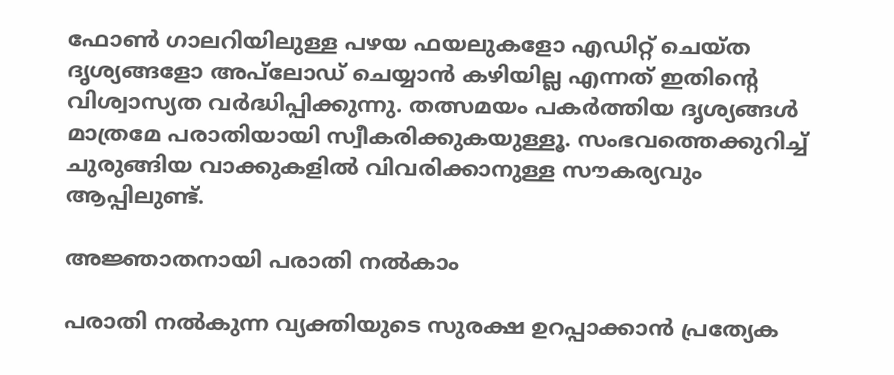ഫോണ്‍ ഗാലറിയിലുള്ള പഴയ ഫയലുകളോ എഡിറ്റ് ചെയ്ത ദൃശ്യങ്ങളോ അപ്‌ലോഡ് ചെയ്യാൻ കഴിയില്ല എന്നത് ഇതിന്റെ വിശ്വാസ്യത വർദ്ധിപ്പിക്കുന്നു. തത്സമയം പകർത്തിയ ദൃശ്യങ്ങള്‍ മാത്രമേ പരാതിയായി സ്വീകരിക്കുകയുള്ളൂ. സംഭവത്തെക്കുറിച്ച്‌ ചുരുങ്ങിയ വാക്കുകളില്‍ വിവരിക്കാനുള്ള സൗകര്യവും ആപ്പിലുണ്ട്.

അജ്ഞാതനായി പരാതി നല്‍കാം

പരാതി നല്‍കുന്ന വ്യക്തിയുടെ സുരക്ഷ ഉറപ്പാക്കാൻ പ്രത്യേക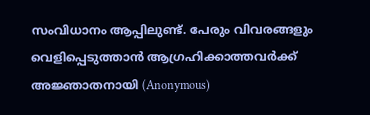സംവിധാനം ആപ്പിലുണ്ട്. പേരും വിവരങ്ങളും വെളിപ്പെടുത്താൻ ആഗ്രഹിക്കാത്തവർക്ക് അജ്ഞാതനായി (Anonymous)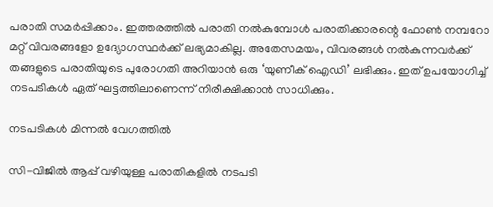പരാതി സമർപ്പിക്കാം. ഇത്തരത്തില്‍ പരാതി നല്‍കുമ്പോള്‍ പരാതിക്കാരന്റെ ഫോണ്‍ നമ്പറോ മറ്റ് വിവരങ്ങളോ ഉദ്യോഗസ്ഥർക്ക് ലഭ്യമാകില്ല. അതേസമയം, വിവരങ്ങള്‍ നല്‍കുന്നവർക്ക് തങ്ങളുടെ പരാതിയുടെ പുരോഗതി അറിയാൻ ഒരു ‘യുണീക് ഐഡി’ ലഭിക്കും. ഇത് ഉപയോഗിച്ച്‌ നടപടികള്‍ ഏത് ഘട്ടത്തിലാണെന്ന് നിരീക്ഷിക്കാൻ സാധിക്കും.

നടപടികള്‍ മിന്നല്‍ വേഗത്തില്‍

സി-വിജില്‍ ആപ്പ് വഴിയുള്ള പരാതികളില്‍ നടപടി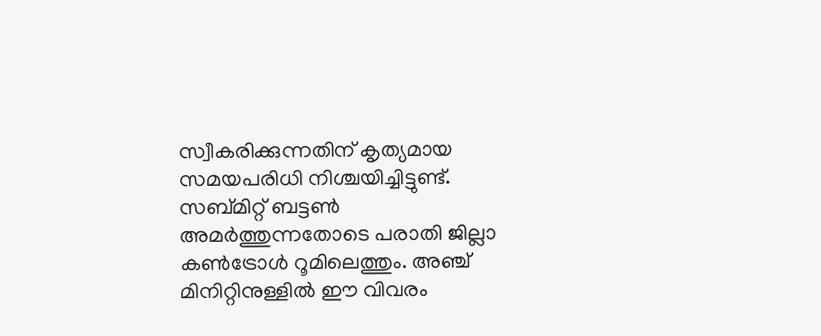സ്വീകരിക്കുന്നതിന് കൃത്യമായ സമയപരിധി നിശ്ചയിച്ചിട്ടുണ്ട്. സബ്മിറ്റ് ബട്ടണ്‍ അമർത്തുന്നതോടെ പരാതി ജില്ലാ കണ്‍ട്രോള്‍ റൂമിലെത്തും. അഞ്ച് മിനിറ്റിനുള്ളില്‍ ഈ വിവരം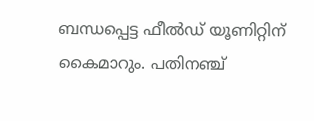ബന്ധപ്പെട്ട ഫീല്‍ഡ് യൂണിറ്റിന് കൈമാറും. പതിനഞ്ച്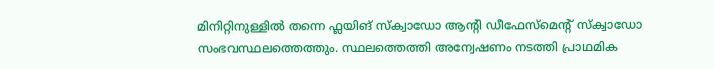മിനിറ്റിനുള്ളില്‍ തന്നെ ഫ്ലയിങ് സ്ക്വാഡോ ആന്റി ഡീഫേസ്‌മെന്റ് സ്ക്വാഡോ സംഭവസ്ഥലത്തെത്തും. സ്ഥലത്തെത്തി അന്വേഷണം നടത്തി പ്രാഥമിക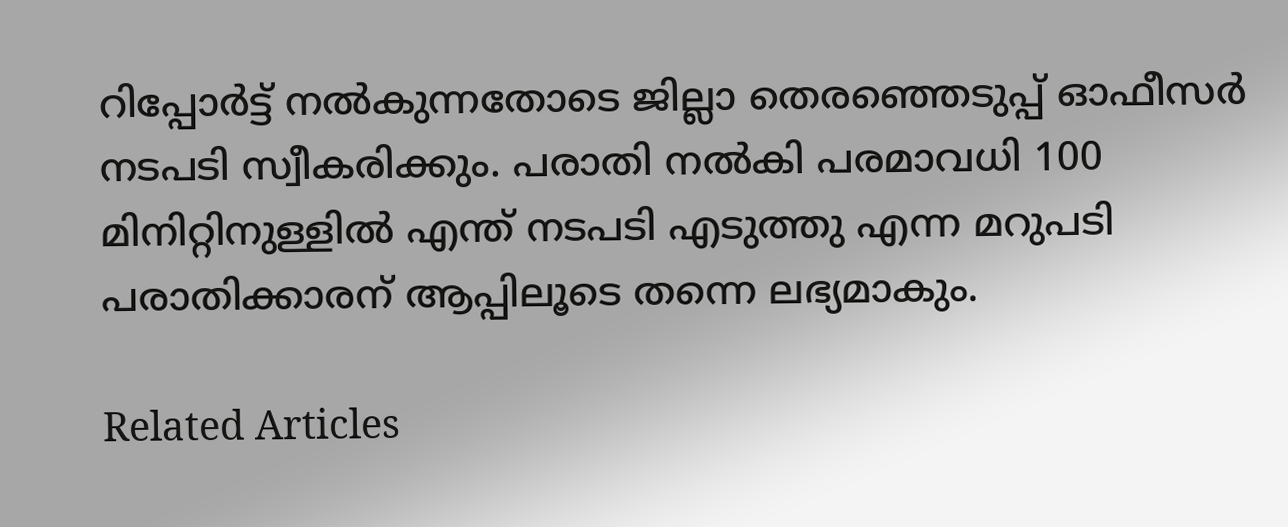റിപ്പോർട്ട് നല്‍കുന്നതോടെ ജില്ലാ തെരഞ്ഞെടുപ്പ് ഓഫീസർ നടപടി സ്വീകരിക്കും. പരാതി നല്‍കി പരമാവധി 100 മിനിറ്റിനുള്ളില്‍ എന്ത് നടപടി എടുത്തു എന്ന മറുപടി പരാതിക്കാരന് ആപ്പിലൂടെ തന്നെ ലഭ്യമാകും.

Related Articles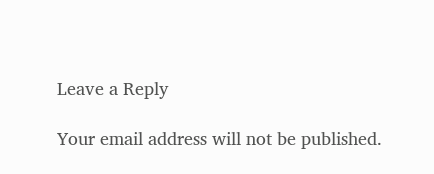Leave a Reply

Your email address will not be published.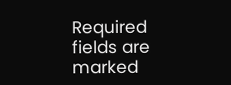Required fields are marked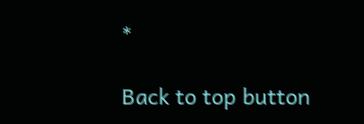*

Back to top button